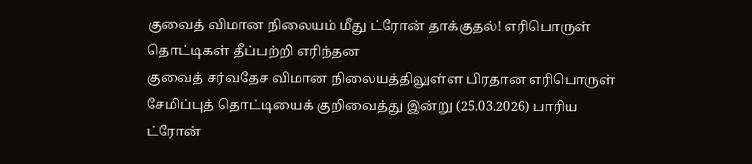குவைத் விமான நிலையம் மீது ட்ரோன் தாக்குதல்! எரிபொருள் தொட்டிகள் தீப்பற்றி எரிந்தன
குவைத் சர்வதேச விமான நிலையத்திலுள்ள பிரதான எரிபொருள் சேமிப்புத் தொட்டியைக் குறிவைத்து இன்று (25.03.2026) பாரிய ட்ரோன்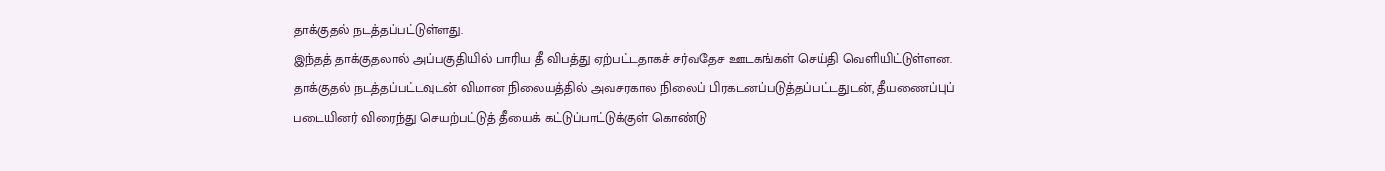தாக்குதல் நடத்தப்பட்டுள்ளது.
இந்தத் தாக்குதலால் அப்பகுதியில் பாரிய தீ விபத்து ஏற்பட்டதாகச் சர்வதேச ஊடகங்கள் செய்தி வெளியிட்டுள்ளன. தாக்குதல் நடத்தப்பட்டவுடன் விமான நிலையத்தில் அவசரகால நிலைப் பிரகடனப்படுத்தப்பட்டதுடன், தீயணைப்புப் படையினர் விரைந்து செயற்பட்டுத் தீயைக் கட்டுப்பாட்டுக்குள் கொண்டு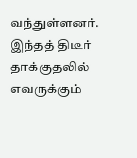வந்துள்ளனர்.
இந்தத் திடீர் தாக்குதலில் எவருக்கும்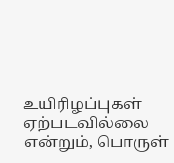உயிரிழப்புகள் ஏற்படவில்லை என்றும், பொருள்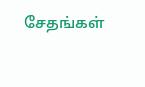சேதங்கள்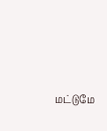மட்டுமே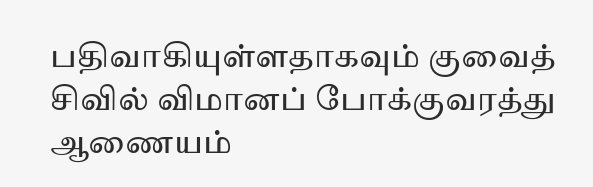பதிவாகியுள்ளதாகவும் குவைத் சிவில் விமானப் போக்குவரத்து ஆணையம்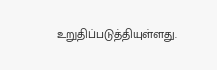உறுதிப்படுத்தியுள்ளது.